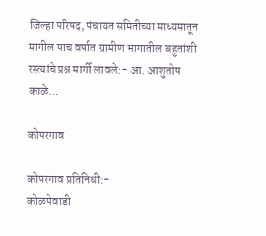जिल्हा परिषद, पंचायत समितीच्या माध्यमातून मागील पाच वर्षात ग्रामीण भागातील बहुतांशी रस्त्यांचे प्रश्न मार्गी लावले:- आ. आशुतोष काळे…

कोपरगाव

कोपरगाव प्रतिनिधी:-
कोळपेवाडी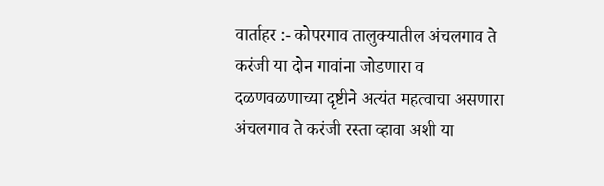वार्ताहर :- कोपरगाव तालुक्यातील अंचलगाव ते करंजी या दोन गावांना जोडणारा व दळणवळणाच्या दृष्टीने अत्यंत महत्वाचा असणारा अंचलगाव ते करंजी रस्ता व्हावा अशी या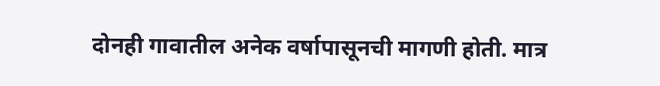दोनही गावातील अनेक वर्षापासूनची मागणी होती. मात्र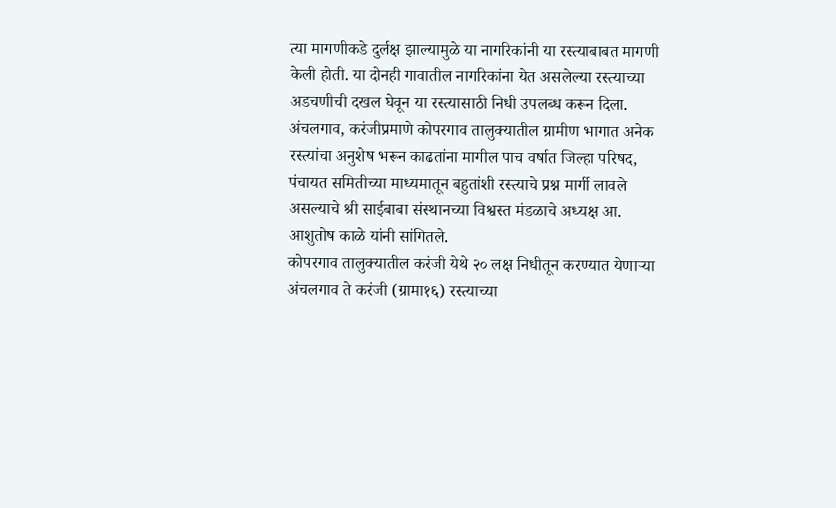त्या मागणीकडे दुर्लक्ष झाल्यामुळे या नागरिकांनी या रस्त्याबाबत मागणी केली होती. या दोनही गावातील नागरिकांना येत असलेल्या रस्त्याच्या अडचणीची दखल घेवून या रस्त्यासाठी निधी उपलब्ध करून दिला. अंचलगाव, करंजीप्रमाणे कोपरगाव तालुक्यातील ग्रामीण भागात अनेक रस्त्यांचा अनुशेष भरून काढतांना मागील पाच वर्षात जिल्हा परिषद, पंचायत समितीच्या माध्यमातून बहुतांशी रस्त्याचे प्रश्न मार्गी लावले असल्याचे श्री साईबाबा संस्थानच्या विश्वस्त मंडळाचे अध्यक्ष आ. आशुतोष काळे यांनी सांगितले.
कोपरगाव तालुक्यातील करंजी येथे २० लक्ष निधीतून करण्यात येणाऱ्या अंचलगाव ते करंजी (ग्रामा१६) रस्त्याच्या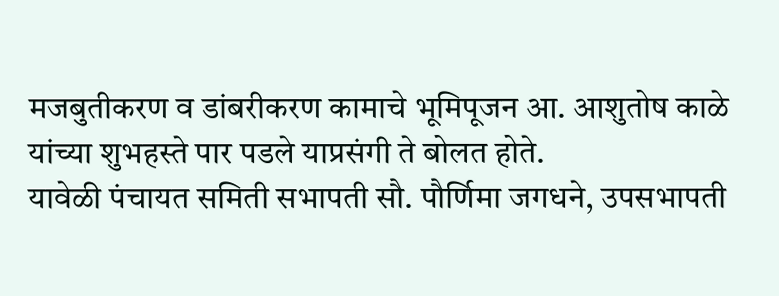मजबुतीकरण व डांबरीकरण कामाचे भूमिपूजन आ. आशुतोष काळे यांच्या शुभहस्ते पार पडले याप्रसंगी ते बोलत होते.
यावेळी पंचायत समिती सभापती सौ. पौर्णिमा जगधने, उपसभापती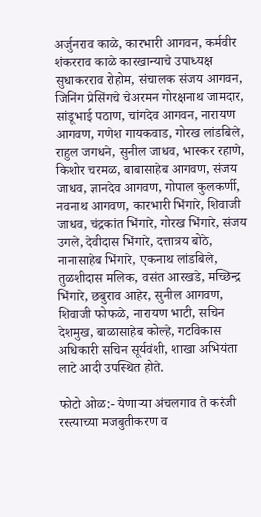अर्जुनराव काळे, कारभारी आगवन, कर्मवीर शंकरराव काळे कारखान्याचे उपाध्यक्ष सुधाकरराव रोहोम, संचालक संजय आगवन, जिनिंग प्रेसिंगचे चेअरमन गोरक्षनाथ जामदार, सांडूभाई पठाण, चांगदेव आगवन, नारायण आगवण, गणेश गायकवाड, गोरख लांडबिले, राहुल जगधने, सुनील जाधव, भास्कर रहाणे, किशोर चरमळ, बाबासाहेब आगवण, संजय जाधव, ज्ञानदेव आगवण, गोपाल कुलकर्णी, नवनाथ आगवण, कारभारी भिंगारे, शिवाजी जाधव, चंद्रकांत भिंगारे, गोरख भिंगारे, संजय उगले, देवीदास भिंगारे, दत्तात्रय बोठे, नानासाहेब भिंगारे, एकनाथ लांडबिले, तुळशीदास मलिक, वसंत आरखडे, मच्छिन्द्र भिंगारे, छबुराव आहेर, सुनील आगवण, शिवाजी फोफळे, नारायण भाटी, सचिन देशमुख, बाळासाहेब कोल्हे, गटविकास अधिकारी सचिन सूर्यवंशी, शाखा अभियंता लाटे आदी उपस्थित होते.

फोटो ओळ:- येणाऱ्या अंचलगाव ते करंजी रस्त्याच्या मजबुतीकरण व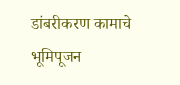डांबरीकरण कामाचे भूमिपूजन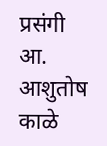प्रसंगी आ. आशुतोष काळे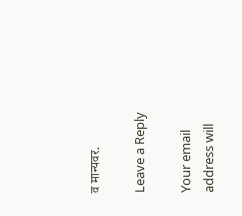व मान्यवर.

Leave a Reply

Your email address will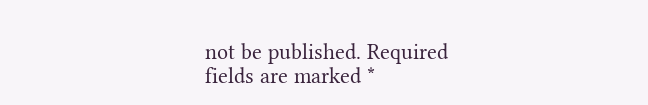not be published. Required fields are marked *